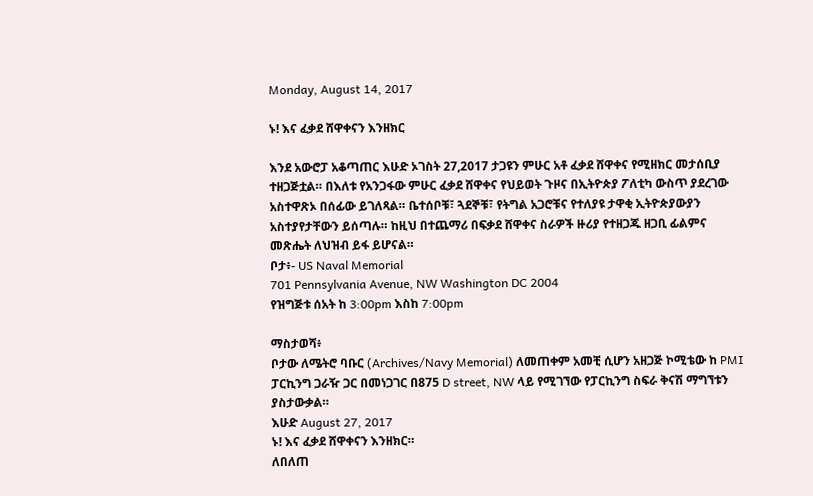Monday, August 14, 2017

ኑ! እና ፈቃደ ሸዋቀናን እንዘክር

እንደ አውሮፓ አቆጣጠር እሁድ ኦገስት 27,2017 ታጋዩን ምሁር አቶ ፈቃደ ሸዋቀና የሚዘክር መታሰቢያ ተዘጋጅቷል። በእለቱ የአንጋፋው ምሁር ፈቃደ ሸዋቀና የህይወት ጉዞና በኢትዮጵያ ፖለቲካ ውስጥ ያደረገው አስተዋጽኦ በሰፊው ይገለጻል። ቤተሰቦቹ፣ ጓደኞቹ፣ የትግል አጋሮቹና የተለያዩ ታዋቂ ኢትዮጵያውያን አስተያየታቸውን ይሰጣሉ። ከዚህ በተጨማሪ በፍቃደ ሸዋቀና ስራዎች ዙሪያ የተዘጋጁ ዘጋቢ ፊልምና መጽሔት ለህዝብ ይፋ ይሆናል።
ቦታ፥- US Naval Memorial
701 Pennsylvania Avenue, NW Washington DC 2004
የዝግጅቱ ሰአት ከ 3:00pm እስከ 7:00pm

ማስታወሻ፥
ቦታው ለሜትሮ ባቡር (Archives/Navy Memorial) ለመጠቀም አመቺ ሲሆን አዘጋጅ ኮሚቴው ከ PMI ፓርኪንግ ጋራዥ ጋር በመነጋገር በ875 D street, NW ላይ የሚገኘው የፓርኪንግ ስፍራ ቅናሽ ማግኘቱን ያስታውቃል።
እሁድ August 27, 2017
ኑ! እና ፈቃደ ሸዋቀናን እንዘክር።
ለበለጠ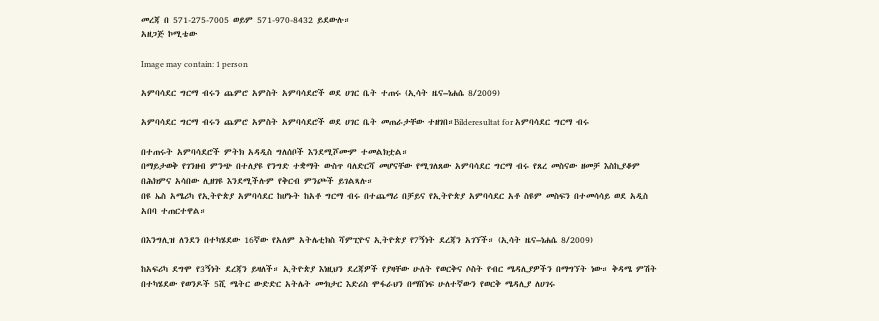መረጃ በ 571-275-7005 ወይም 571-970-8432 ይደውሉ።
አዘጋጅ ኮሚቴው

Image may contain: 1 person

አምባሳደር ግርማ ብሩን ጨምሮ አምስት አምባሳደሮች ወደ ሀገር ቤት ተጠሩ (ኢሳት ዜና–ነሐሴ 8/2009)

አምባሳደር ግርማ ብሩን ጨምሮ አምስት አምባሳደሮች ወደ ሀገር ቤት መጠራታቸው ተዘገበ።Bilderesultat for አምባሳደር ግርማ ብሩ

በተጠሩት አምባሳደሮች ምትክ አዳዲስ ግለሰቦች እንደሚሾሙም ተመልክቷል።
በማይታወቅ የገንዘብ ምንጭ በተለያዩ የንግድ ተቋማት ውስጥ ባለድርሻ መሆናቸው የሚገለጸው አምባሳደር ግርማ ብሩ የጸረ መስናው ዘመቻ እስኪያቆም በሕክምና አሳበው ሊዘገዩ እንደሚችሉም የቅርብ ምንጮች ይገልጻሉ።
በዩ ኤስ አሜሪካ የኢትዮጵያ አምባሳደር ከሆኑት ከአቶ ግርማ ብሩ በተጨማሪ በቻይና የኢትዮጵያ አምባሳደር አቶ ስዩም መስፍን በተመሳሳይ ወደ አዲስ አበባ ተጠርተዋል።

በእንግሊዝ ለንደን በተካሄደው 16ኛው የአለም አትሌቲክስ ሻምፒዮና ኢትዮጵያ የ7ኝነት ደረጃን አገኘች። (ኢሳት ዜና–ነሐሴ 8/2009)

ከአፍሪካ ደግሞ የ3ኝነት ደረጃን ይዛለች። ኢትዮጵያ እነዚህን ደረጃዎች የያዛቸው ሁለት የወርቅና ሶስት የብር ሜዳሊያዎችን በማግኘት ነው። ቅዳሜ ምሽት በተካሄደው የወንዶች 5ሺ ሜትር ውድድር አትሌት ሙክታር እድሪስ ሞፋራህን በማሸነፍ ሁለተኛውን የወርቅ ሜዳሊያ ለሀገሩ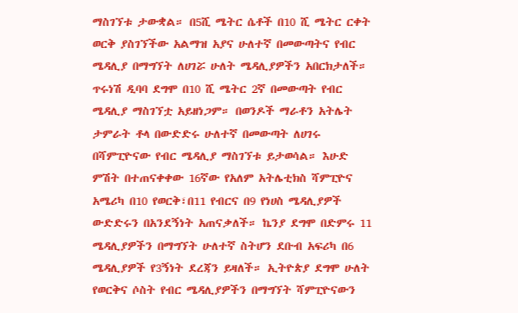ማስገኘቱ ታውቋል። በ5ሺ ሜትር ሴቶች በ10 ሺ ሜትር ርቀት ወርቅ ያስገኘችው አልማዝ አያና ሁለተኛ በመውጣትና የብር ሜዳሊያ በማግኘት ለሀገሯ ሁለት ሜዳሊያዎችን አበርክታለች። ጥሩነሽ ዲባባ ደግሞ በ10 ሺ ሜትር 2ኛ በመውጣት የብር ሜዳሊያ ማስገኘቷ አይዘነጋም። በወንዶች ማራቶን አትሌት ታምራት ቶላ በውድድሩ ሁለተኛ በመውጣት ለሀገሩ በሻምፒዮናው የብር ሜዳሊያ ማስገኘቱ ይታወሳል። እሁድ ምሽት በተጠናቀቀው 16ኛው የአለም አትሌቲክስ ሻምፒዮና አሜሪካ በ10 የወርቅ፣በ11 የብርና በ9 የነሀስ ሜዳሊያዎች ውድድሩን በአንደኝነት አጠናቃለች። ኬንያ ደግሞ በድምሩ 11 ሜዳሊያዎችን በማግኘት ሁለተኛ ስትሆን ደቡብ አፍሪካ በ6 ሜዳሊያዎች የ3ኝነት ደረጃን ይዛለች። ኢትዮጵያ ደግሞ ሁለት የወርቅና ሶስት የብር ሜዳሊያዎችን በማግኘት ሻምፒዮናውን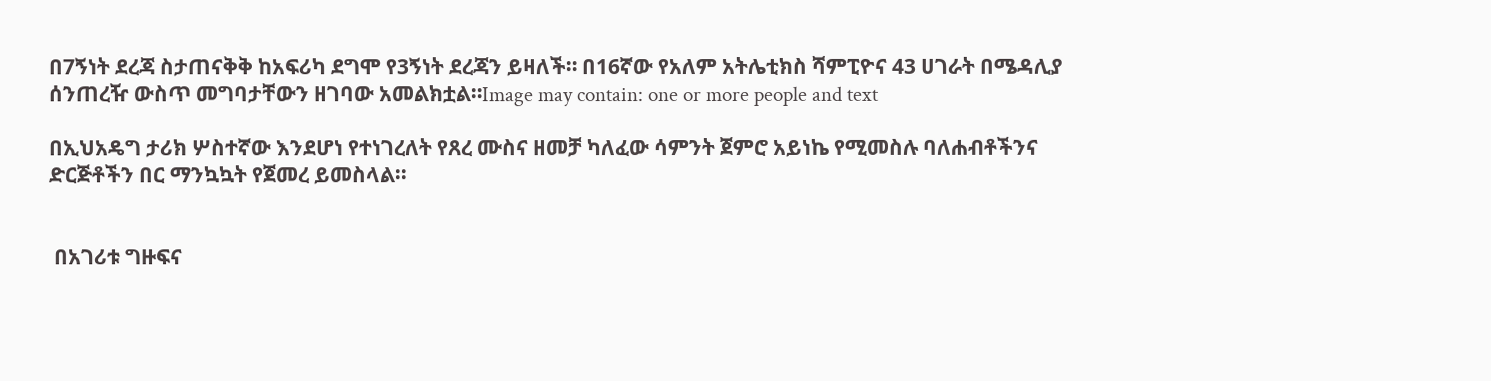በ7ኝነት ደረጃ ስታጠናቅቅ ከአፍሪካ ደግሞ የ3ኝነት ደረጃን ይዛለች። በ16ኛው የአለም አትሌቲክስ ሻምፒዮና 43 ሀገራት በሜዳሊያ ሰንጠረዥ ውስጥ መግባታቸውን ዘገባው አመልክቷል።Image may contain: one or more people and text

በኢህአዴግ ታሪክ ሦስተኛው እንደሆነ የተነገረለት የጸረ ሙስና ዘመቻ ካለፈው ሳምንት ጀምሮ አይነኬ የሚመስሉ ባለሐብቶችንና ድርጅቶችን በር ማንኳኳት የጀመረ ይመስላል፡፡


 በአገሪቱ ግዙፍና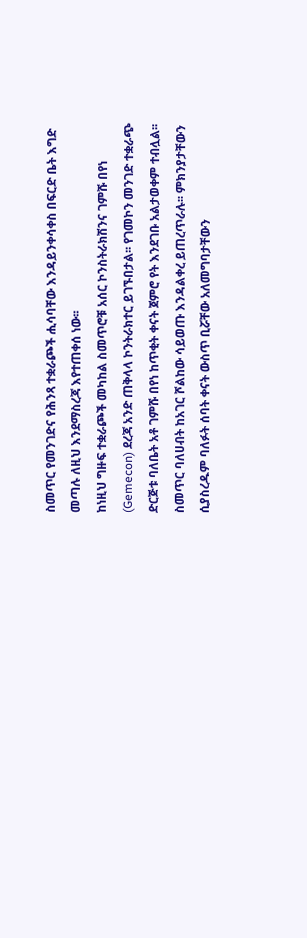ስመጥር የመንገድና የሕንጻ ተቋራጮች ሒሳባቸው እንዳይንቀሳቀስ በፍርድ ቤት እግድ መጣሉ ለዚህ እንደማስረጃ እየተጠቀሰ ነው፡፡
ከነዚህ ግዙፍ ተቋራጮች መካከል ስመጥሮቹ አሰር ኮንስትራክሽንና ገምሹ በየነ (Gemecon) ደረጃ አንድ ጠቅላላ ኮንትራክተር ይገኙበታል፡፡ የገመኮን መንገድ ተቋራጭ ድርጅቱ ባለቤት አቶ ገምሹ በየነ ከጥቂት ቀናት ጀምሮ የት እንደገቡ አልታወቀም ተብሏል፡፡ ስመጥር ባለሀብት ከአገር ሾልከው ሳይወጡ እንዳልቀረ ይጠረጥራሉ፡፡ ምክንያታቸውን ሲያስረዱም ባለፉት ሰባት ቀናት ውስጥ ቢሯቸው አለመግባታቸውን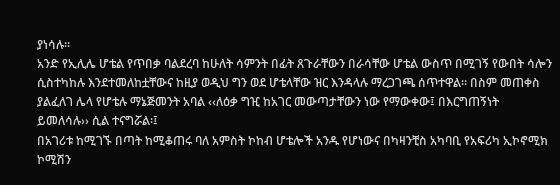ያነሳሉ፡፡
አንድ የኢሊሌ ሆቴል የጥበቃ ባልደረባ ከሁለት ሳምንት በፊት ጸጉራቸውን በራሳቸው ሆቴል ውስጥ በሚገኝ የውበት ሳሎን ሲስተካከሉ እንደተመለከቷቸውና ከዚያ ወዲህ ግን ወደ ሆቴላቸው ዝር እንዳላሉ ማረጋገጫ ሰጥተዋል፡፡ በስም መጠቀስ ያልፈለገ ሌላ የሆቴሉ ማኔጅመንት አባል ‹‹ለዕቃ ግዢ ከአገር መውጣታቸውን ነው የማውቀው፤ በእርግጠኝነት ይመለሳሉ›› ሲል ተናግሯል፡፤
በአገሪቱ ከሚገኙ በጣት ከሚቆጠሩ ባለ አምስት ኮከብ ሆቴሎች አንዱ የሆነውና በካዛንቺስ አካባቢ የአፍሪካ ኢኮኖሚክ ኮሚሽን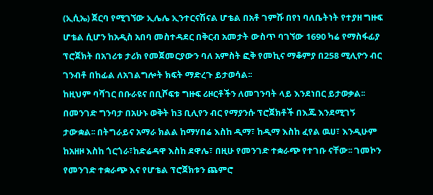(ኢሲኤ) ጀርባ የሚገኘው ኢሌሌ ኢንተርናሽናል ሆቴል በአቶ ገምሹ በየነ ባለቤትነት የተያዘ ግዙፍ ሆቴል ሲሆን ከአዲስ አበባ መስተዳደር በቅርብ አመታት ውስጥ ባገኘው 1690 ካሬ የማስፋፊያ ፕሮጀክት በአገሪቱ ታሪክ የመጀመርያውን ባለ አምስት ፎቅ የመኪና ማቆምያ በ258 ሚሊዮን ብር ገንብቶ በከፊል ለአገልግሎት ክፍት ማድረጉ ይታወሳል፡፡
ከዚህም ባሻገር በቡራዩና በቢሾፍቱ ግዙፍ ሪዞርቶችን ለመገንባት ላይ እንደነበር ይታወቃል፡፡ በመንገድ ግንባታ በአሁኑ ወቅት ከ3 ቢሊየን ብር የማያንሱ ፕሮጀክቶች በእጁ እንደሚገኝ ታውቋል፡፡ በትግራይና አማራ ክልል ከማሃበሬ እስከ ዲማ፣ ከዲማ እስከ ፈየል ዉሀ፣ እንዲሁም ከአዘዞ እስከ ጎርጎራ፣ከድሬዳዋ እስከ ደዋሌ፣ በዚሁ የመንገድ ተቋራጭ የተገቡ ናቸው፡፡ ገመኮን የመንገድ ተቋራጭ እና የሆቴል ፕሮጀክቱን ጨምሮ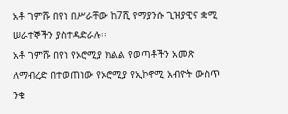አቶ ገምሹ በየነ በሥራቸው ከ7ሺ የማያንሱ ጊዝያዊና ቋሚ ሠራተኞችን ያስተዳድራሉ፡፡
አቶ ገምሹ በየነ የኦሮሚያ ክልል የወጣቶችን አመጽ ለማብረድ በተወጠነው የኦሮሚያ የኢኮኖሚ አብዮት ውስጥ ንቁ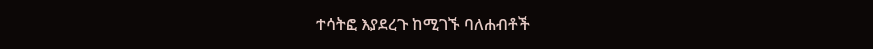ተሳትፎ እያደረጉ ከሚገኙ ባለሐብቶች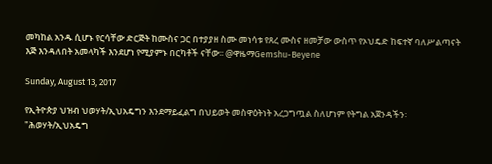መካከል አንዱ ሲሆኑ የርሳቸው ድርጅት ከሙስና ጋር በተያያዘ ስሙ መነሳቱ የጸረ ሙስና ዘመቻው ውስጥ የኦህዴድ ከፍተኛ ባለሥልጣናት እጅ እንዳለበት አመላካች እንደሆነ የሚያምኑ በርካቶች ናቸው፡፡ @ዋዜማGemshu-Beyene

Sunday, August 13, 2017

የኢትዮጵያ ህዝብ ህወሃት/ኢህአዴግን እንደማይፈልግ በህይወት መስዋዕትነት አረጋግጧል ስለሆነም የትግል አጀንዳችን፡ "ሕወሃት/ኢህአዴግ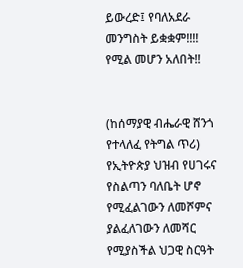ይውረድ፤ የባለአደራ መንግስት ይቋቋም!!!! የሚል መሆን አለበት!!


(ከሰማያዊ ብሔራዊ ሸንጎ የተላለፈ የትግል ጥሪ)
የኢትዮጵያ ህዝብ የሀገሩና የስልጣን ባለቤት ሆኖ የሚፈልገውን ለመሾምና ያልፈለገውን ለመሻር የሚያስችል ህጋዊ ስርዓት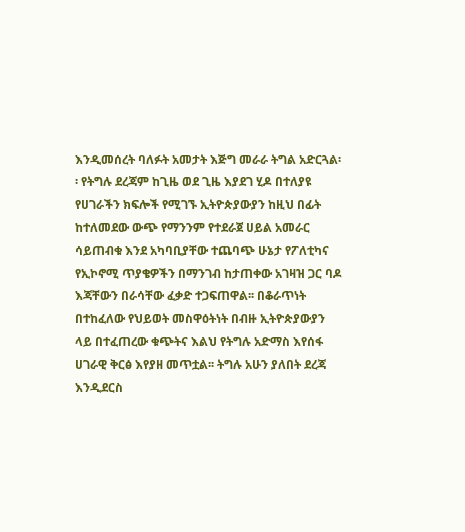እንዲመሰረት ባለፉት አመታት እጅግ መራራ ትግል አድርጓል፡፡ የትግሉ ደረጃም ከጊዜ ወደ ጊዜ እያደገ ሂዶ በተለያዩ የሀገራችን ክፍሎች የሚገኙ ኢትዮጵያውያን ከዚህ በፊት ከተለመደው ውጭ የማንንም የተደራጀ ሀይል አመራር ሳይጠብቁ እንደ አካባቢያቸው ተጨባጭ ሁኔታ የፖለቲካና የኢኮኖሚ ጥያቄዎችን በማንገብ ከታጠቀው አገዛዝ ጋር ባዶ እጃቸውን በራሳቸው ፈቃድ ተጋፍጠዋል፡፡ በቆራጥነት በተከፈለው የህይወት መስዋዕትነት በብዙ ኢትዮጵያውያን ላይ በተፈጠረው ቁጭትና እልህ የትግሉ አድማስ እየሰፋ ሀገራዊ ቅርፅ እየያዘ መጥቷል፡፡ ትግሉ አሁን ያለበት ደረጃ እንዲደርስ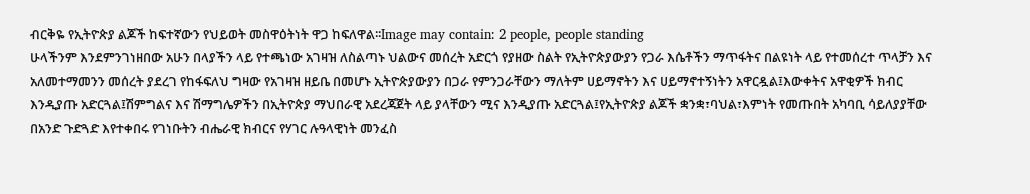ብርቅዬ የኢትዮጵያ ልጆች ከፍተኛውን የህይወት መስዋዕትነት ዋጋ ከፍለዋል፡፡Image may contain: 2 people, people standing
ሁላችንም እንደምንገነዘበው አሁን በላያችን ላይ የተጫነው አገዛዝ ለስልጣኑ ህልውና መሰረት አድርጎ የያዘው ስልት የኢትዮጵያውያን የጋራ እሴቶችን ማጥፋትና በልዩነት ላይ የተመሰረተ ጥላቻን እና አለመተማመንን መሰረት ያደረገ የከፋፍለህ ግዛው የአገዛዝ ዘይቤ በመሆኑ ኢትዮጵያውያን በጋራ የምንጋራቸውን ማለትም ሀይማኖትን እና ሀይማኖተኝነትን አዋርዷል፤እውቀትና አዋቂዎች ክብር እንዲያጡ አድርጓል፤ሽምግልና እና ሽማግሌዎችን በኢትዮጵያ ማህበራዊ አደረጃጀት ላይ ያላቸውን ሚና እንዲያጡ አድርጓል፤የኢትዮጵያ ልጆች ቋንቋ፣ባህል፣እምነት የመጡበት አካባቢ ሳይለያያቸው በአንድ ጉድጓድ እየተቀበሩ የገነቡትን ብሔራዊ ክብርና የሃገር ሉዓላዊነት መንፈስ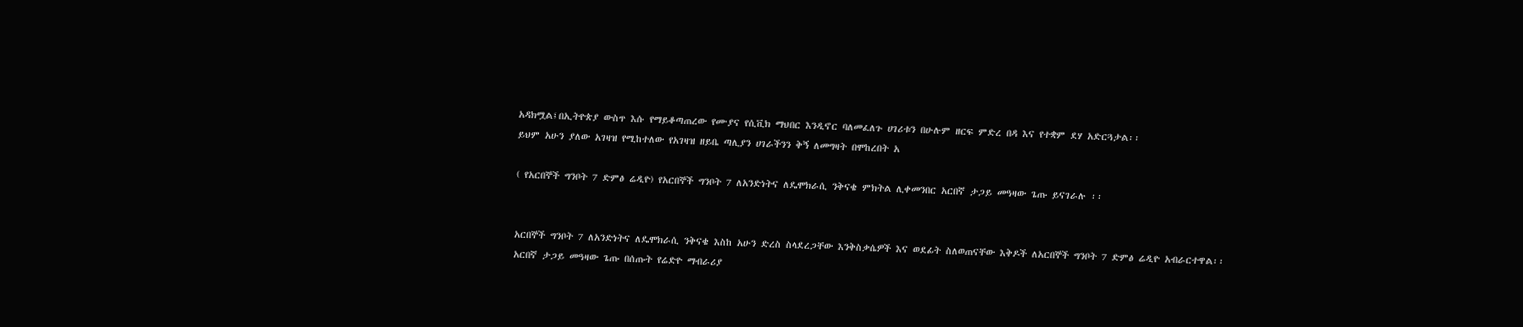አዳክሟል፤በኢትዮጵያ ውስጥ እሱ የማይቆጣጠረው የሙያና የሲቪክ ማህበር እንዲኖር ባለመፈለጉ ሀገሪቱን በሁሉም ዘርፍ ምድረ በዳ እና የተቋም ደሃ አድርጓታል፡፡
ይህም አሁን ያለው አገዛዝ የሚከተለው የአገዛዝ ዘይቤ ጣሊያን ሀገራችንን ቅኝ ለመግዛት በሞከረበት አ

( የአርበኞች ግንቦት 7 ድምፅ ሬዲዮ) የአርበኞች ግንቦት 7 ለአንድነትና ለዴሞክራሲ ንቅናቄ ምክትል ሊቀመንበር አርበኛ ታጋይ መዓዛው ጌጡ ይናገራሉ ፡፡


አርበኞች ግንቦት 7 ለአንድነትና ለዴሞክራሲ ንቅናቄ እስከ አሁን ድረስ ስላደረጋቸው እንቅስቃሴዎች እና ወደፊት ስለወጠናቸው እቅዶች ለአርበኞች ግንቦት 7 ድምፅ ሬዲዮ አብራርተዋል፡፡
አርበኛ ታጋይ መዓዛው ጌጡ በሰጡት የሬድዮ ማብራሪያ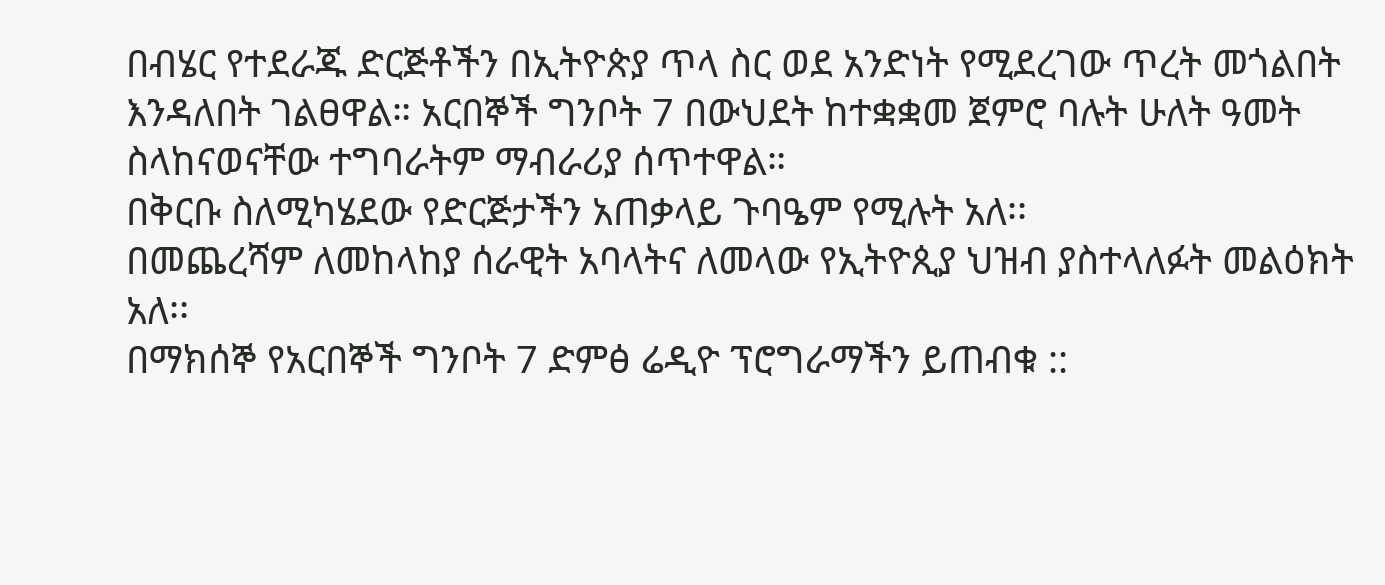በብሄር የተደራጁ ድርጅቶችን በኢትዮጵያ ጥላ ስር ወደ አንድነት የሚደረገው ጥረት መጎልበት እንዳለበት ገልፀዋል። አርበኞች ግንቦት 7 በውህደት ከተቋቋመ ጀምሮ ባሉት ሁለት ዓመት ስላከናወናቸው ተግባራትም ማብራሪያ ሰጥተዋል።
በቅርቡ ስለሚካሄደው የድርጅታችን አጠቃላይ ጉባዔም የሚሉት አለ፡፡
በመጨረሻም ለመከላከያ ሰራዊት አባላትና ለመላው የኢትዮጲያ ህዝብ ያስተላለፉት መልዕክት አለ፡፡
በማክሰኞ የአርበኞች ግንቦት 7 ድምፅ ሬዲዮ ፕሮግራማችን ይጠብቁ ::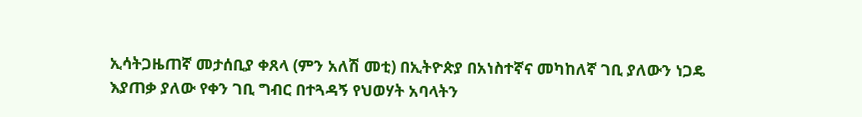ኢሳትጋዜጠኛ መታሰቢያ ቀጸላ (ምን አለሽ መቲ) በኢትዮጵያ በአነስተኛና መካከለኛ ገቢ ያለውን ነጋዴ እያጠቃ ያለው የቀን ገቢ ግብር በተጓዳኝ የህወሃት አባላትን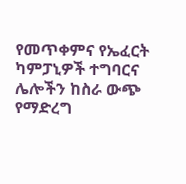የመጥቀምና የኤፈርት ካምፓኒዎች ተግባርና ሌሎችን ከስራ ውጭ የማድረግ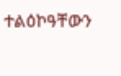ተልዕኮዓቸውን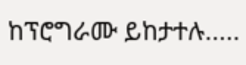ከፕሮግራሙ ይከታተሉ.....